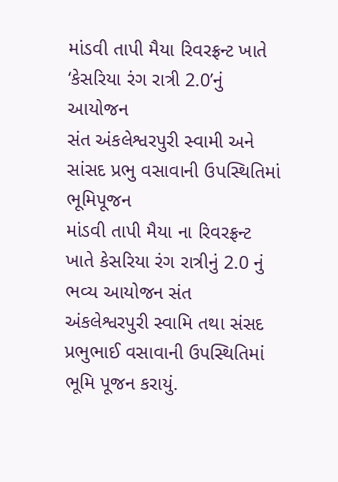માંડવી તાપી મૈયા રિવરફ્રન્ટ ખાતે ‘કેસરિયા રંગ રાત્રી 2.0’નું આયોજન
સંત અંકલેશ્વરપુરી સ્વામી અને સાંસદ પ્રભુ વસાવાની ઉપસ્થિતિમાં ભૂમિપૂજન
માંડવી તાપી મૈયા ના રિવરફ્રન્ટ ખાતે કેસરિયા રંગ રાત્રીનું 2.0 નું ભવ્ય આયોજન સંત અંકલેશ્વરપુરી સ્વામિ તથા સંસદ પ્રભુભાઈ વસાવાની ઉપસ્થિતિમાં ભૂમિ પૂજન કરાયું.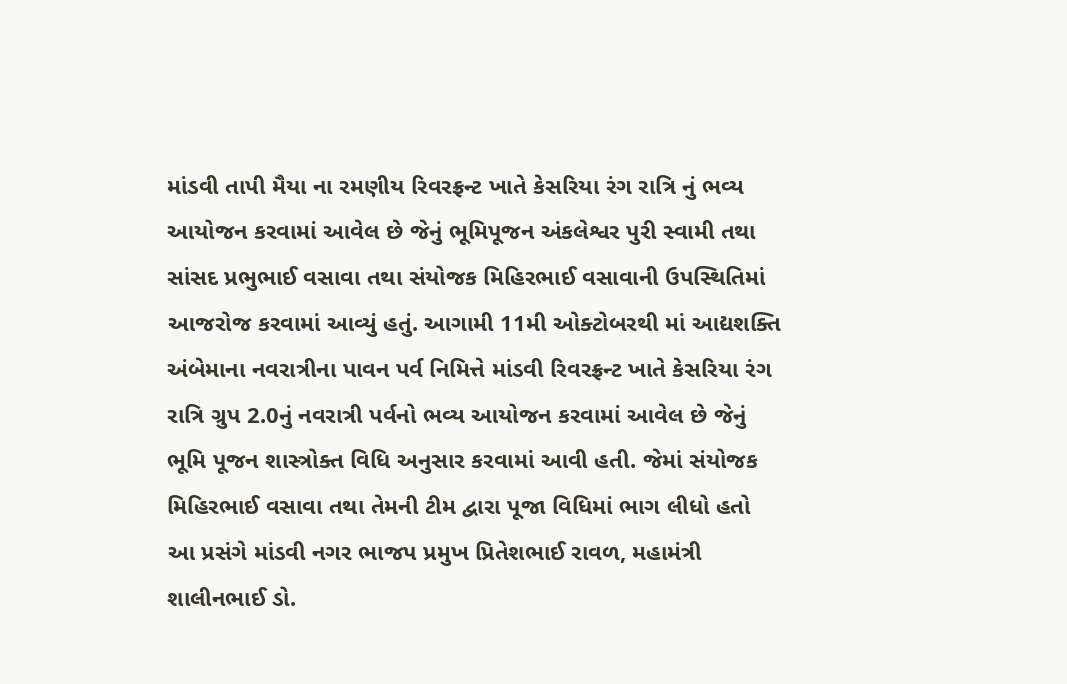માંડવી તાપી મૈયા ના રમણીય રિવરફ્રન્ટ ખાતે કેસરિયા રંગ રાત્રિ નું ભવ્ય આયોજન કરવામાં આવેલ છે જેનું ભૂમિપૂજન અંકલેશ્વર પુરી સ્વામી તથા સાંસદ પ્રભુભાઈ વસાવા તથા સંયોજક મિહિરભાઈ વસાવાની ઉપસ્થિતિમાં આજરોજ કરવામાં આવ્યું હતું. આગામી 11મી ઓક્ટોબરથી માં આદ્યશક્તિ અંબેમાના નવરાત્રીના પાવન પર્વ નિમિત્તે માંડવી રિવરફ્રન્ટ ખાતે કેસરિયા રંગ રાત્રિ ગ્રુપ 2.0નું નવરાત્રી પર્વનો ભવ્ય આયોજન કરવામાં આવેલ છે જેનું ભૂમિ પૂજન શાસ્ત્રોક્ત વિધિ અનુસાર કરવામાં આવી હતી. જેમાં સંયોજક મિહિરભાઈ વસાવા તથા તેમની ટીમ દ્વારા પૂજા વિધિમાં ભાગ લીધો હતો આ પ્રસંગે માંડવી નગર ભાજપ પ્રમુખ પ્રિતેશભાઈ રાવળ, મહામંત્રી શાલીનભાઈ ડો.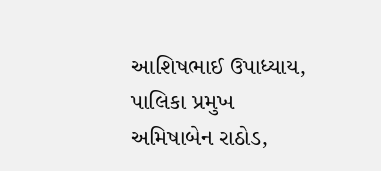આશિષભાઈ ઉપાધ્યાય, પાલિકા પ્રમુખ અમિષાબેન રાઠોડ,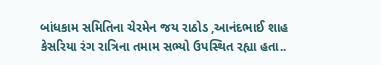બાંધકામ સમિતિના ચેરમેન જય રાઠોડ ,આનંદભાઈ શાહ કેસરિયા રંગ રાત્રિના તમામ સભ્યો ઉપસ્થિત રહ્યા હતા..